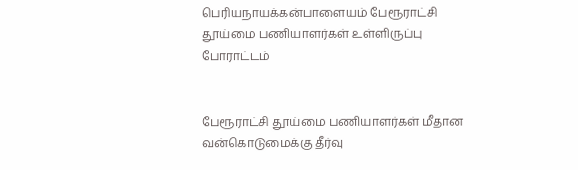பெரியநாயக்கன்பாளையம் பேரூராட்சி தூய்மை பணியாளர்கள் உள்ளிருப்பு போராட்டம்


பேரூராட்சி தூய்மை பணியாளர்கள் மீதான வன்கொடுமைக்கு தீர்வு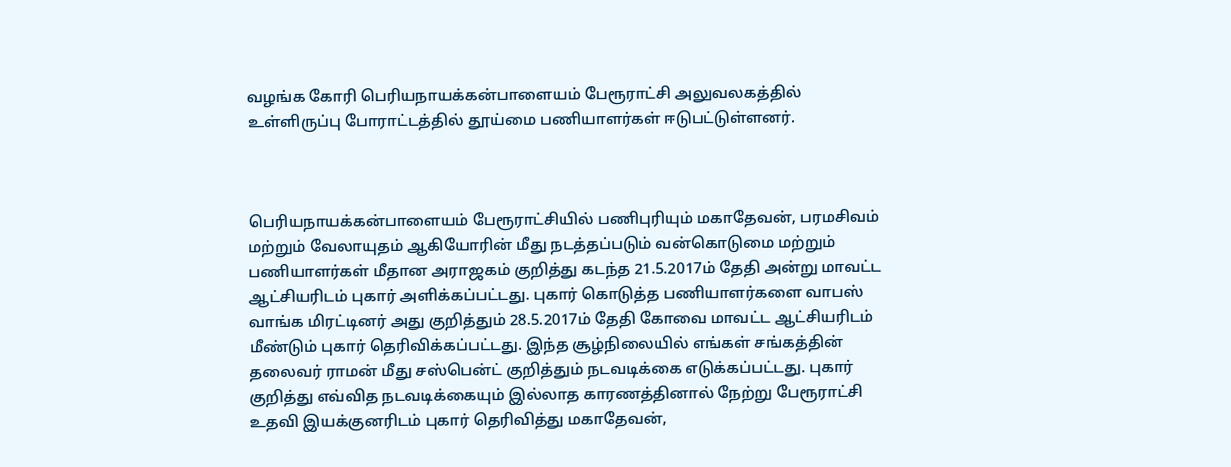வழங்க கோரி பெரியநாயக்கன்பாளையம் பேரூராட்சி அலுவலகத்தில் உள்ளிருப்பு போராட்டத்தில் தூய்மை பணியாளர்கள் ஈடுபட்டுள்ளனர்.



பெரியநாயக்கன்பாளையம் பேரூராட்சியில் பணிபுரியும் மகாதேவன், பரமசிவம் மற்றும் வேலாயுதம் ஆகியோரின் மீது நடத்தப்படும் வன்கொடுமை மற்றும் பணியாளர்கள் மீதான அராஜகம் குறித்து கடந்த 21.5.2017ம் தேதி அன்று மாவட்ட ஆட்சியரிடம் புகார் அளிக்கப்பட்டது. புகார் கொடுத்த பணியாளர்களை வாபஸ் வாங்க மிரட்டினர் அது குறித்தும் 28.5.2017ம் தேதி கோவை மாவட்ட ஆட்சியரிடம் மீண்டும் புகார் தெரிவிக்கப்பட்டது. இந்த சூழ்நிலையில் எங்கள் சங்கத்தின் தலைவர் ராமன் மீது சஸ்பென்ட் குறித்தும் நடவடிக்கை எடுக்கப்பட்டது. புகார் குறித்து எவ்வித நடவடிக்கையும் இல்லாத காரணத்தினால் நேற்று பேரூராட்சி உதவி இயக்குனரிடம் புகார் தெரிவித்து மகாதேவன்,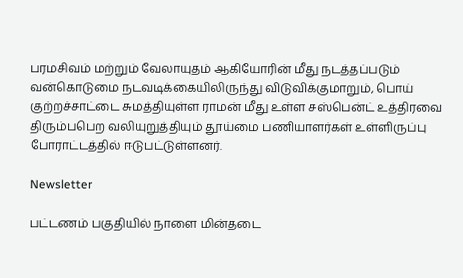பரமசிவம் மற்றும் வேலாயுதம் ஆகியோரின் மீது நடத்தப்படும் வன்கொடுமை நடவடிக்கையிலிருந்து விடுவிக்குமாறும், பொய் குற்றச்சாட்டை சுமத்தியுள்ள ராமன் மீது உள்ள சஸ்பென்ட் உத்திரவை திரும்பபெற வலியுறுத்தியும் தூய்மை பணியாளர்கள் உள்ளிருப்பு போராட்டத்தில் ஈடுபட்டுள்ளனர்.

Newsletter

பட்டணம் பகுதியில் நாளை மின்தடை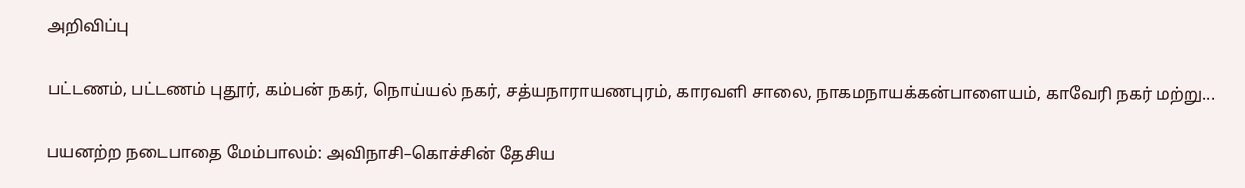அறிவிப்பு

பட்டணம், பட்டணம் புதூர், கம்பன் நகர், நொய்யல் நகர், சத்யநாராயணபுரம், காரவளி சாலை, நாகமநாயக்கன்பாளையம், காவேரி நகர் மற்று...

பயனற்ற நடைபாதை மேம்பாலம்: அவிநாசி–கொச்சின் தேசிய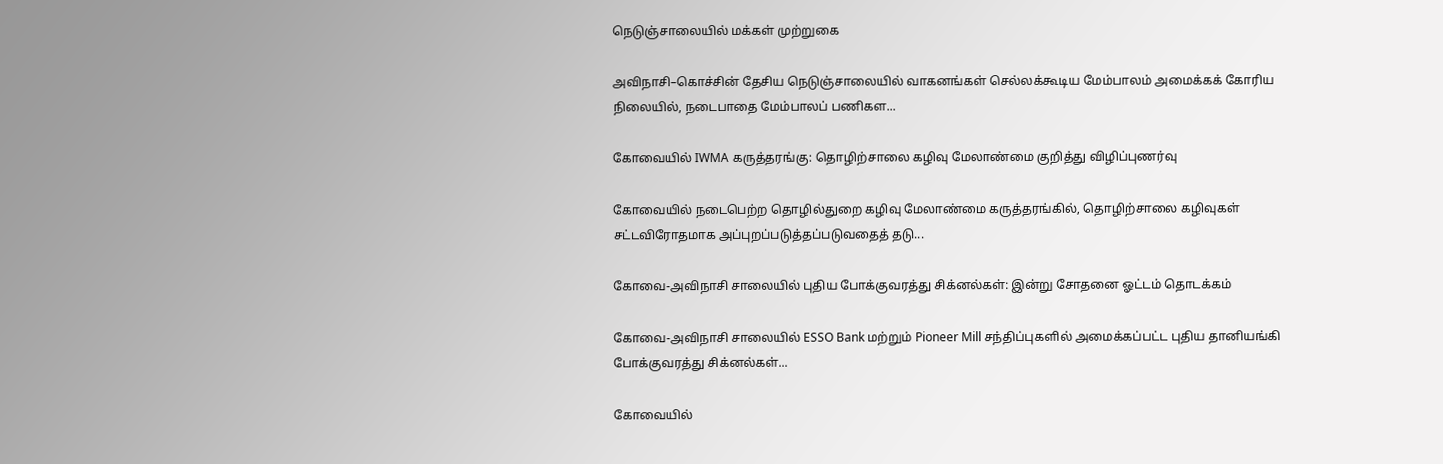நெடுஞ்சாலையில் மக்கள் முற்றுகை

அவிநாசி–கொச்சின் தேசிய நெடுஞ்சாலையில் வாகனங்கள் செல்லக்கூடிய மேம்பாலம் அமைக்கக் கோரிய நிலையில், நடைபாதை மேம்பாலப் பணிகள...

கோவையில் IWMA கருத்தரங்கு: தொழிற்சாலை கழிவு மேலாண்மை குறித்து விழிப்புணர்வு

கோவையில் நடைபெற்ற தொழில்துறை கழிவு மேலாண்மை கருத்தரங்கில், தொழிற்சாலை கழிவுகள் சட்டவிரோதமாக அப்புறப்படுத்தப்படுவதைத் தடு...

கோவை-அவிநாசி சாலையில் புதிய போக்குவரத்து சிக்னல்கள்: இன்று சோதனை ஓட்டம் தொடக்கம்

கோவை-அவிநாசி சாலையில் ESSO Bank மற்றும் Pioneer Mill சந்திப்புகளில் அமைக்கப்பட்ட புதிய தானியங்கி போக்குவரத்து சிக்னல்கள்...

கோவையில்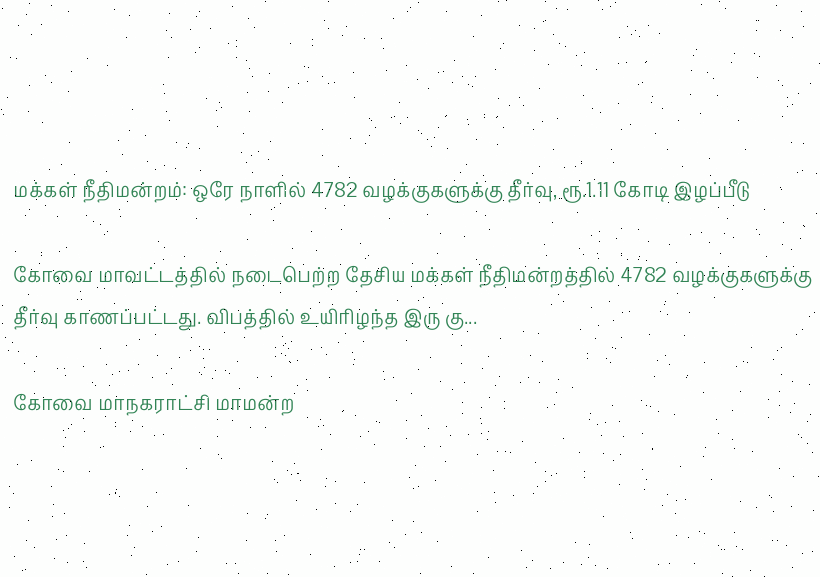மக்கள் நீதிமன்றம்: ஒரே நாளில் 4782 வழக்குகளுக்கு தீர்வு, ரூ.1.11 கோடி இழப்பீடு

கோவை மாவட்டத்தில் நடைபெற்ற தேசிய மக்கள் நீதிமன்றத்தில் 4782 வழக்குகளுக்கு தீர்வு காணப்பட்டது. விபத்தில் உயிரிழந்த இரு கு...

கோவை மாநகராட்சி மாமன்ற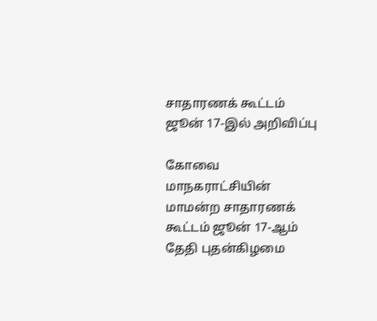சாதாரணக் கூட்டம் ஜூன் 17-இல் அறிவிப்பு

கோவை மாநகராட்சியின் மாமன்ற சாதாரணக் கூட்டம் ஜூன் 17-ஆம் தேதி புதன்கிழமை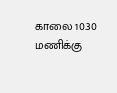காலை 10.30 மணிக்கு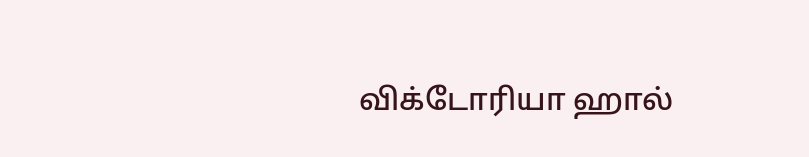விக்டோரியா ஹால்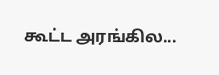கூட்ட அரங்கில...